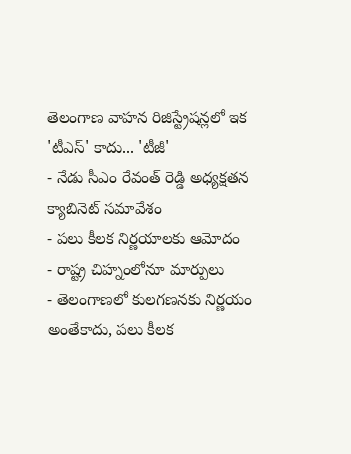తెలంగాణ వాహన రిజిస్ట్రేషన్లలో ఇక 'టీఎస్' కాదు... 'టీజీ'
- నేడు సీఎం రేవంత్ రెడ్డి అధ్యక్షతన క్యాబినెట్ సమావేశం
- పలు కీలక నిర్ణయాలకు ఆమోదం
- రాష్ట్ర చిహ్నంలోనూ మార్పులు
- తెలంగాణలో కులగణనకు నిర్ణయం
అంతేకాదు, పలు కీలక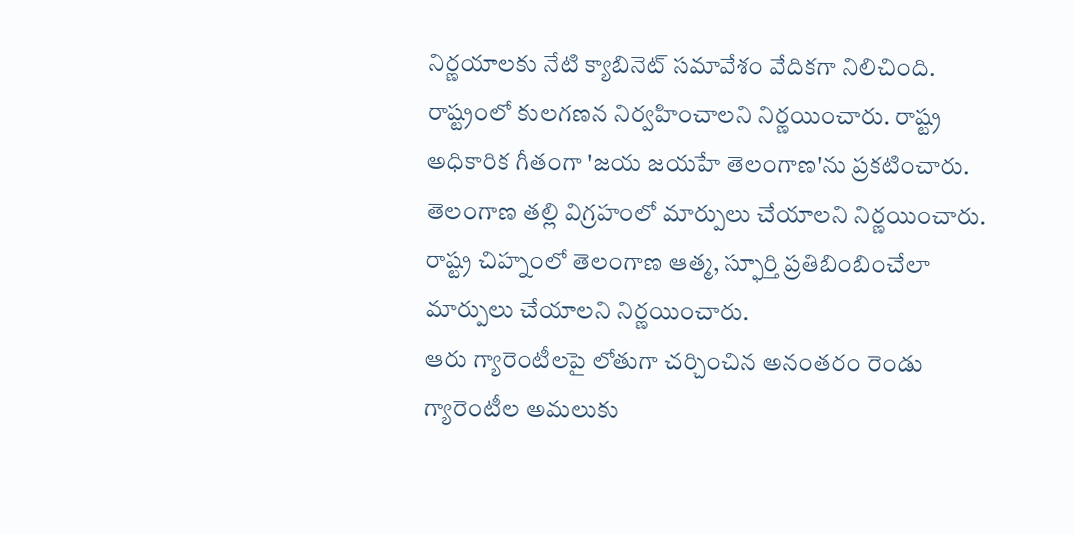నిర్ణయాలకు నేటి క్యాబినెట్ సమావేశం వేదికగా నిలిచింది. రాష్ట్రంలో కులగణన నిర్వహించాలని నిర్ణయించారు. రాష్ట్ర అధికారిక గీతంగా 'జయ జయహే తెలంగాణ'ను ప్రకటించారు. తెలంగాణ తల్లి విగ్రహంలో మార్పులు చేయాలని నిర్ణయించారు. రాష్ట్ర చిహ్నంలో తెలంగాణ ఆత్మ, స్ఫూర్తి ప్రతిబింబించేలా మార్పులు చేయాలని నిర్ణయించారు.
ఆరు గ్యారెంటీలపై లోతుగా చర్చించిన అనంతరం రెండు గ్యారెంటీల అమలుకు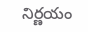నిర్ణయం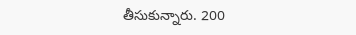తీసుకున్నారు. 200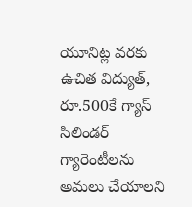యూనిట్ల వరకు ఉచిత విద్యుత్, రూ.500కే గ్యాస్ సిలిండర్ గ్యారెంటీలను అమలు చేయాలని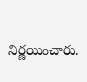నిర్ణయించారు.